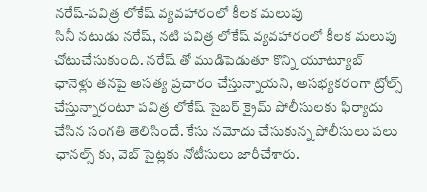నరేష్-పవిత్ర లోకేష్ వ్యవహారంలో కీలక మలుపు
సినీ నటుడు నరేష్, నటి పవిత్ర లోకేష్ వ్యవహారంలో కీలక మలుపు చోటుచేసుకుంది. నరేష్ తో ముడిపెడుతూ కొన్ని యూట్యూబ్ ఛానెళ్లు తనపై అసత్య ప్రచారం చేస్తున్నాయని, అసభ్యకరంగా ట్రోల్స్ చేస్తున్నారంటూ పవిత్ర లోకేష్ సైబర్ క్రైమ్ పోలీసులకు ఫిర్యాదు చేసిన సంగతి తెలిసిందే. కేసు నమోదు చేసుకున్న పోలీసులు పలు ఛానల్స్ కు, వెబ్ సైట్లకు నోటీసులు జారీచేశారు.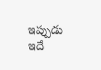ఇప్పుడు ఇదే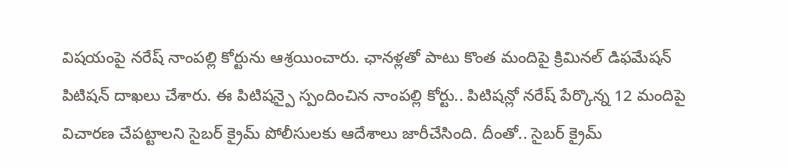విషయంపై నరేష్ నాంపల్లి కోర్టును ఆశ్రయించారు. ఛానళ్లతో పాటు కొంత మందిపై క్రిమినల్ డిఫమేషన్ పిటిషన్ దాఖలు చేశారు. ఈ పిటిషన్పై స్పందించిన నాంపల్లి కోర్టు.. పిటిషన్లో నరేష్ పేర్కొన్న 12 మందిపై విచారణ చేపట్టాలని సైబర్ క్రైమ్ పోలీసులకు ఆదేశాలు జారీచేసింది. దీంతో.. సైబర్ క్రైమ్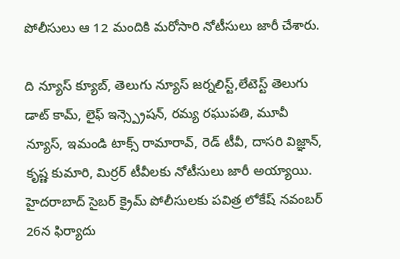పోలీసులు ఆ 12 మందికి మరోసారి నోటీసులు జారీ చేశారు.

ది న్యూస్ క్యూబ్, తెలుగు న్యూస్ జర్నలిస్ట్,లేటెస్ట్ తెలుగు డాట్ కామ్, లైఫ్ ఇన్స్ప్రెషన్, రమ్య రఘుపతి, మూవీ న్యూస్, ఇమండి టాక్స్ రామారావ్, రెడ్ టీవీ, దాసరి విజ్ఞాన్, కృష్ణ కుమారి, మిర్రర్ టీవీలకు నోటీసులు జారీ అయ్యాయి.
హైదరాబాద్ సైబర్ క్రైమ్ పోలీసులకు పవిత్ర లోకేష్ నవంబర్ 26న ఫిర్యాదు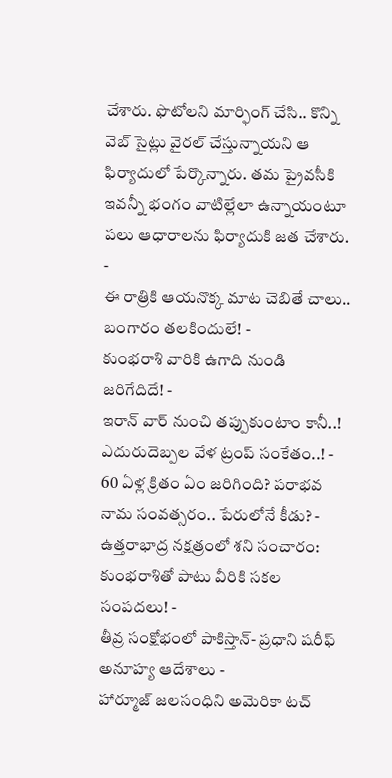చేశారు. ఫొటోలని మార్ఫింగ్ చేసి.. కొన్ని వెబ్ సైట్లు వైరల్ చేస్తున్నాయని ఆ ఫిర్యాదులో పేర్కొన్నారు. తమ ప్రైవసీకి ఇవన్నీ భంగం వాటిల్లేలా ఉన్నాయంటూ పలు ఆధారాలను ఫిర్యాదుకి జత చేశారు.
-
ఈ రాత్రికి ఆయనొక్క మాట చెబితే చాలు.. బంగారం తలకిందులే! -
కుంభరాశి వారికి ఉగాది నుండి జరిగేదిదే! -
ఇరాన్ వార్ నుంచి తప్పుకుంటాం కానీ..! ఎదురుదెబ్పల వేళ ట్రంప్ సంకేతం..! -
60 ఏళ్ల క్రితం ఏం జరిగింది? పరాభవ నామ సంవత్సరం.. పేరులోనే కీడు? -
ఉత్తరాభాద్ర నక్షత్రంలో శని సంచారం: కుంభరాశితో పాటు వీరికి సకల సంపదలు! -
తీవ్ర సంక్షోభంలో పాకిస్తాన్- ప్రధాని షరీఫ్ అనూహ్య ఆదేశాలు -
హార్మూజ్ జలసంధిని అమెరికా టచ్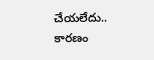చేయలేదు.. కారణం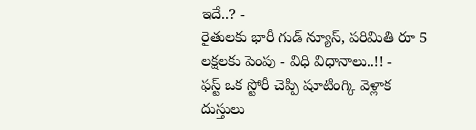ఇదే..? -
రైతులకు భారీ గుడ్ న్యూస్, పరిమితి రూ 5 లక్షలకు పెంపు - విధి విధానాలు..!! -
ఫస్ట్ ఒక స్టోరీ చెప్పి షూటింగ్కి వెళ్లాక దుస్తులు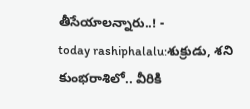తీసేయాలన్నారు..! -
today rashiphalalu:శుక్రుడు, శని కుంభరాశిలో.. వీరికి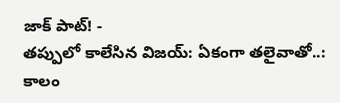జాక్ పాట్! -
తప్పులో కాలేసిన విజయ్: ఏకంగా తలైవాతో..: కాలం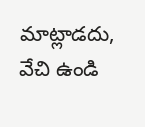మాట్లాడదు, వేచి ఉండి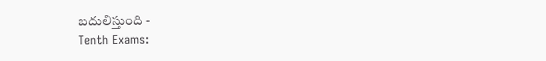బదులిస్తుంది -
Tenth Exams: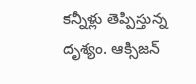కన్నీళ్లు తెప్పిస్తున్న దృశ్యం. ఆక్సిజన్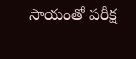సాయంతో పరీక్ష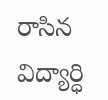రాసిన విద్యార్ధి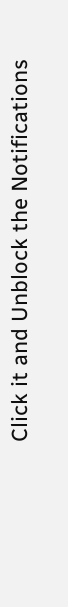Click it and Unblock the Notifications